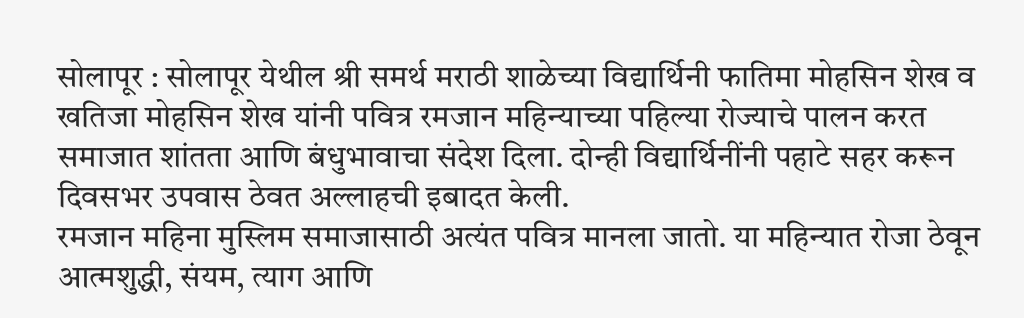सोलापूर : सोलापूर येथील श्री समर्थ मराठी शाळेच्या विद्यार्थिनी फातिमा मोहसिन शेख व खतिजा मोहसिन शेख यांनी पवित्र रमजान महिन्याच्या पहिल्या रोज्याचे पालन करत समाजात शांतता आणि बंधुभावाचा संदेश दिला. दोन्ही विद्यार्थिनींनी पहाटे सहर करून दिवसभर उपवास ठेवत अल्लाहची इबादत केली.
रमजान महिना मुस्लिम समाजासाठी अत्यंत पवित्र मानला जातो. या महिन्यात रोजा ठेवून आत्मशुद्धी, संयम, त्याग आणि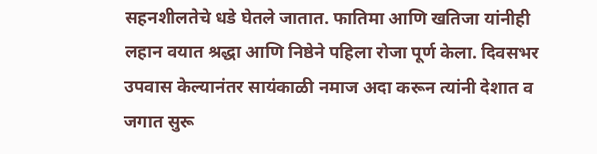सहनशीलतेचे धडे घेतले जातात. फातिमा आणि खतिजा यांनीही लहान वयात श्रद्धा आणि निष्ठेने पहिला रोजा पूर्ण केला. दिवसभर उपवास केल्यानंतर सायंकाळी नमाज अदा करून त्यांनी देशात व जगात सुरू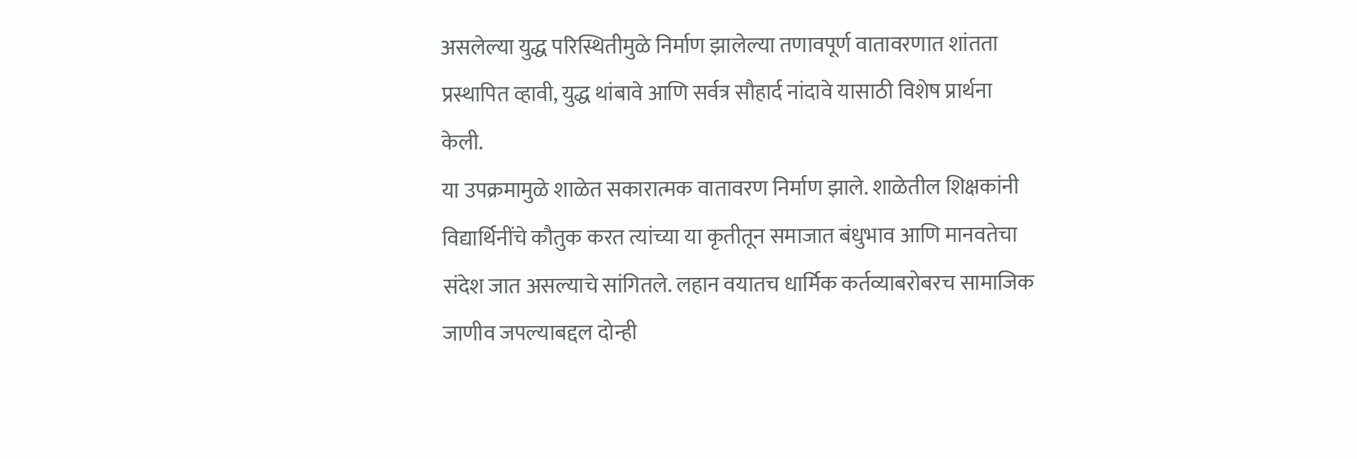असलेल्या युद्ध परिस्थितीमुळे निर्माण झालेल्या तणावपूर्ण वातावरणात शांतता प्रस्थापित व्हावी, युद्ध थांबावे आणि सर्वत्र सौहार्द नांदावे यासाठी विशेष प्रार्थना केली.
या उपक्रमामुळे शाळेत सकारात्मक वातावरण निर्माण झाले. शाळेतील शिक्षकांनी विद्यार्थिनींचे कौतुक करत त्यांच्या या कृतीतून समाजात बंधुभाव आणि मानवतेचा संदेश जात असल्याचे सांगितले. लहान वयातच धार्मिक कर्तव्याबरोबरच सामाजिक जाणीव जपल्याबद्दल दोन्ही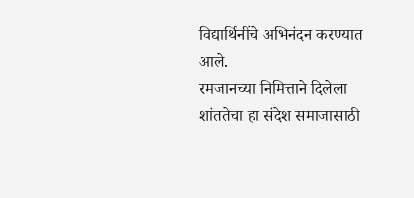विद्यार्थिनींचे अभिनंदन करण्यात आले.
रमजानच्या निमित्ताने दिलेला शांततेचा हा संदेश समाजासाठी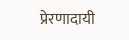प्रेरणादायी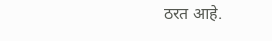ठरत आहे.